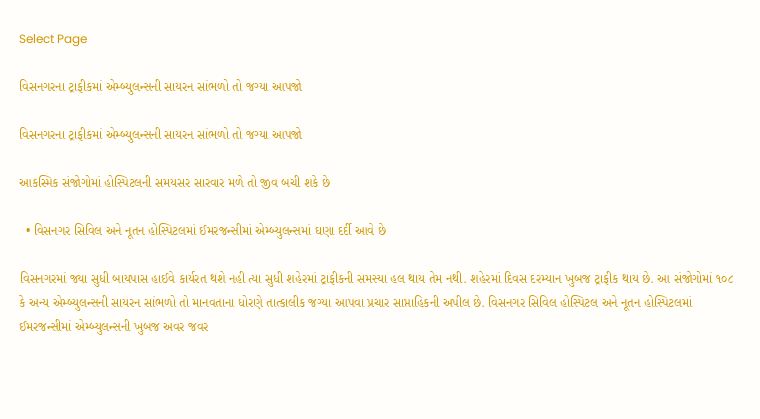Select Page

વિસનગરના ટ્રાફીકમાં એમ્બ્યુલન્સની સાયરન સાંભળો તો જગ્યા આપજો

વિસનગરના ટ્રાફીકમાં એમ્બ્યુલન્સની સાયરન સાંભળો તો જગ્યા આપજો

આકસ્મિક સંજોગોમાં હોસ્પિટલની સમયસર સારવાર મળે તો જીવ બચી શકે છે

  • વિસનગર સિવિલ અને નૂતન હોસ્પિટલમાં ઈમરજન્સીમાં એમ્બ્યુલન્સમાં ઘણા દર્દી આવે છે

વિસનગરમાં જ્યા સુધી બાયપાસ હાઈવે કાર્યરત થશે નહી ત્યા સુધી શહેરમાં ટ્રાફીકની સમસ્યા હલ થાય તેમ નથી. શહેરમાં દિવસ દરમ્યાન ખુબજ ટ્રાફીક થાય છે. આ સંજોગોમાં ૧૦૮ કે અન્ય એમ્બ્યુલન્સની સાયરન સાંભળો તો માનવતાના ધોરણે તાત્કાલીક જગ્યા આપવા પ્રચાર સાપ્તાહિકની અપીલ છે. વિસનગર સિવિલ હોસ્પિટલ અને નૂતન હોસ્પિટલમાં ઈમરજન્સીમાં એમ્બ્યુલન્સની ખુબજ અવર જવર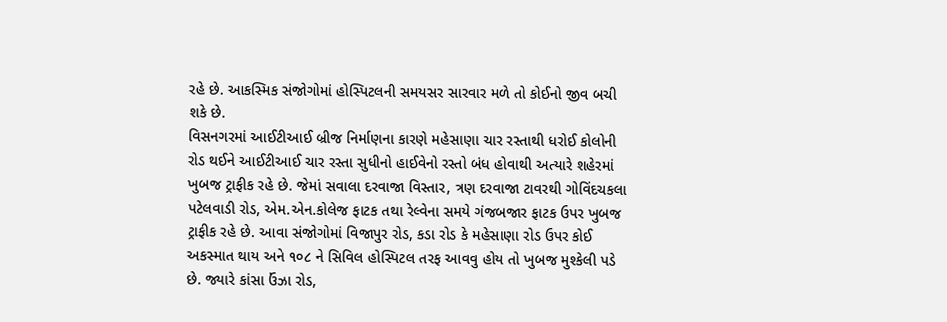રહે છે. આકસ્મિક સંજોગોમાં હોસ્પિટલની સમયસર સારવાર મળે તો કોઈનો જીવ બચી શકે છે.
વિસનગરમાં આઈટીઆઈ બ્રીજ નિર્માણના કારણે મહેસાણા ચાર રસ્તાથી ધરોઈ કોલોની રોડ થઈને આઈટીઆઈ ચાર રસ્તા સુધીનો હાઈવેનો રસ્તો બંધ હોવાથી અત્યારે શહેરમાં ખુબજ ટ્રાફીક રહે છે. જેમાં સવાલા દરવાજા વિસ્તાર, ત્રણ દરવાજા ટાવરથી ગોવિંદચકલા પટેલવાડી રોડ, એમ.એન.કોલેજ ફાટક તથા રેલ્વેના સમયે ગંજબજાર ફાટક ઉપર ખુબજ ટ્રાફીક રહે છે. આવા સંજોગોમાં વિજાપુર રોડ, કડા રોડ કે મહેસાણા રોડ ઉપર કોઈ અકસ્માત થાય અને ૧૦૮ ને સિવિલ હોસ્પિટલ તરફ આવવુ હોય તો ખુબજ મુશ્કેલી પડે છે. જ્યારે કાંસા ઉંઝા રોડ,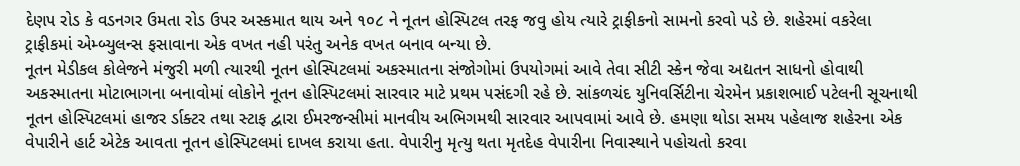દેણપ રોડ કે વડનગર ઉમતા રોડ ઉપર અસ્કમાત થાય અને ૧૦૮ ને નૂતન હોસ્પિટલ તરફ જવુ હોય ત્યારે ટ્રાફીકનો સામનો કરવો પડે છે. શહેરમાં વકરેલા ટ્રાફીકમાં એમ્બ્યુલન્સ ફસાવાના એક વખત નહી પરંતુ અનેક વખત બનાવ બન્યા છે.
નૂતન મેડીકલ કોલેજને મંજુરી મળી ત્યારથી નૂતન હોસ્પિટલમાં અકસ્માતના સંજોગોમાં ઉપયોગમાં આવે તેવા સીટી સ્કેન જેવા અદ્યતન સાધનો હોવાથી અકસ્માતના મોટાભાગના બનાવોમાં લોકોને નૂતન હોસ્પિટલમાં સારવાર માટે પ્રથમ પસંદગી રહે છે. સાંકળચંદ યુનિવર્સિટીના ચેરમેન પ્રકાશભાઈ પટેલની સૂચનાથી નૂતન હોસ્પિટલમાં હાજર ર્ડાક્ટર તથા સ્ટાફ દ્વારા ઈમરજન્સીમાં માનવીય અભિગમથી સારવાર આપવામાં આવે છે. હમણા થોડા સમય પહેલાજ શહેરના એક વેપારીને હાર્ટ એટેક આવતા નૂતન હોસ્પિટલમાં દાખલ કરાયા હતા. વેપારીનુ મૃત્યુ થતા મૃતદેહ વેપારીના નિવાસ્થાને પહોચતો કરવા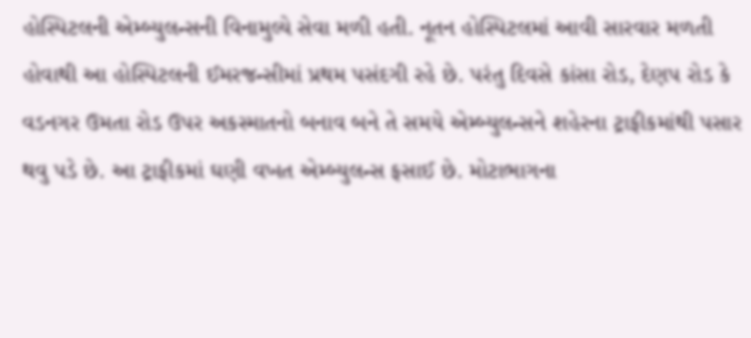હોસ્પિટલની એમ્બ્યુલન્સની વિનામુલ્યે સેવા મળી હતી. નૂતન હોસ્પિટલમાં આવી સારવાર મળતી હોવાથી આ હોસ્પિટલની ઈમરજન્સીમાં પ્રથમ પસંદગી રહે છે. પરંતુ દિવસે કાંસા રોડ, દેણપ રોડ કે વડનગર ઉમતા રોડ ઉપર અકસ્માતનો બનાવ બને તે સમયે એમ્બ્યુલન્સને શહેરના ટ્રાફીકમાંથી પસાર થવુ પડે છે. આ ટ્રાફીકમાં ઘણી વખત એમ્બ્યુલન્સ ફસાઈ છે. મોટાભાગના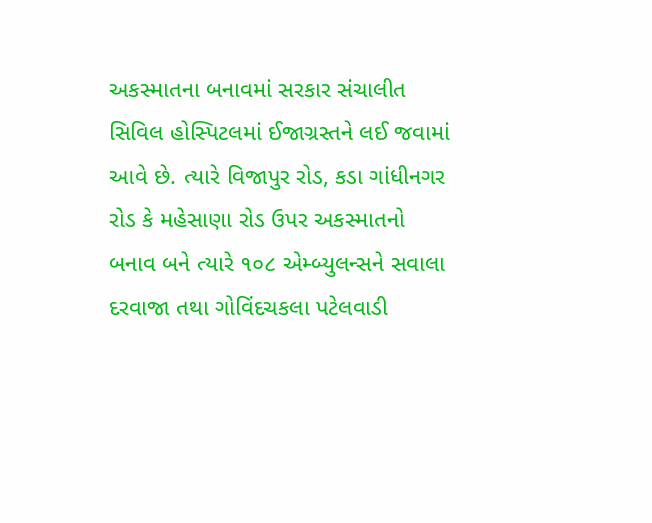અકસ્માતના બનાવમાં સરકાર સંચાલીત સિવિલ હોસ્પિટલમાં ઈજાગ્રસ્તને લઈ જવામાં આવે છે. ત્યારે વિજાપુર રોડ, કડા ગાંધીનગર રોડ કે મહેસાણા રોડ ઉપર અકસ્માતનો બનાવ બને ત્યારે ૧૦૮ એમ્બ્યુલન્સને સવાલા દરવાજા તથા ગોવિંદચકલા પટેલવાડી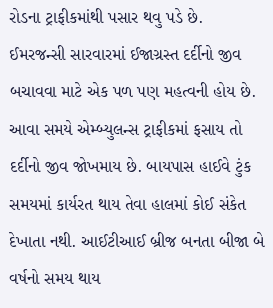રોડના ટ્રાફીકમાંથી પસાર થવુ પડે છે.
ઈમરજન્સી સારવારમાં ઈજાગ્રસ્ત દર્દીનો જીવ બચાવવા માટે એક પળ પણ મહત્વની હોય છે. આવા સમયે એમ્બ્યુલન્સ ટ્રાફીકમાં ફસાય તો દર્દીનો જીવ જોખમાય છે. બાયપાસ હાઈવે ટુંક સમયમાં કાર્યરત થાય તેવા હાલમાં કોઈ સંકેત દેખાતા નથી. આઈટીઆઈ બ્રીજ બનતા બીજા બે વર્ષનો સમય થાય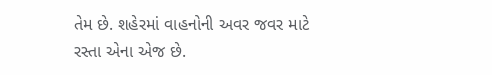તેમ છે. શહેરમાં વાહનોની અવર જવર માટે રસ્તા એના એજ છે.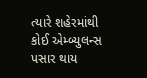ત્યારે શહેરમાંથી કોઈ એમ્બ્યુલન્સ પસાર થાય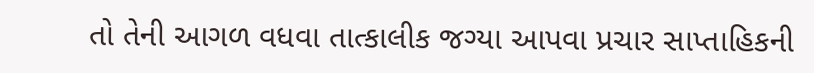તો તેની આગળ વધવા તાત્કાલીક જગ્યા આપવા પ્રચાર સાપ્તાહિકની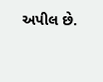અપીલ છે.